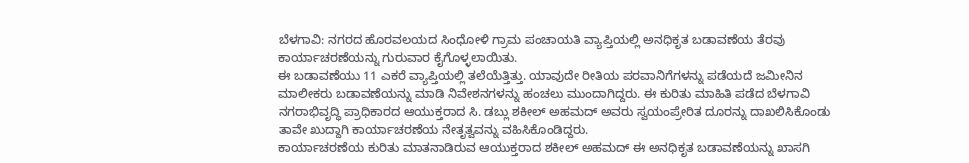ಬೆಳಗಾವಿ: ನಗರದ ಹೊರವಲಯದ ಸಿಂಧೋಳಿ ಗ್ರಾಮ ಪಂಚಾಯತಿ ವ್ಯಾಪ್ತಿಯಲ್ಲಿ ಅನಧಿಕೃತ ಬಡಾವಣೆಯ ತೆರವು ಕಾರ್ಯಾಚರಣೆಯನ್ನು ಗುರುವಾರ ಕೈಗೊಳ್ಳಲಾಯಿತು.
ಈ ಬಡಾವಣೆಯು 11 ಎಕರೆ ವ್ಯಾಪ್ತಿಯಲ್ಲಿ ತಲೆಯೆತ್ತಿತ್ತು. ಯಾವುದೇ ರೀತಿಯ ಪರವಾನಿಗೆಗಳನ್ನು ಪಡೆಯದೆ ಜಮೀನಿನ ಮಾಲೀಕರು ಬಡಾವಣೆಯನ್ನು ಮಾಡಿ ನಿವೇಶನಗಳನ್ನು ಹಂಚಲು ಮುಂದಾಗಿದ್ದರು. ಈ ಕುರಿತು ಮಾಹಿತಿ ಪಡೆದ ಬೆಳಗಾವಿ ನಗರಾಭಿವೃದ್ಧಿ ಪ್ರಾಧಿಕಾರದ ಆಯುಕ್ತರಾದ ಸಿ. ಡಬ್ಲು ಶಕೀಲ್ ಅಹಮದ್ ಅವರು ಸ್ವಯಂಪ್ರೇರಿತ ದೂರನ್ನು ದಾಖಲಿಸಿಕೊಂಡು ತಾವೇ ಖುದ್ದಾಗಿ ಕಾರ್ಯಾಚರಣೆಯ ನೇತೃತ್ವವನ್ನು ವಹಿಸಿಕೊಂಡಿದ್ದರು.
ಕಾರ್ಯಾಚರಣೆಯ ಕುರಿತು ಮಾತನಾಡಿರುವ ಆಯುಕ್ತರಾದ ಶಕೀಲ್ ಅಹಮದ್ ಈ ಅನಧಿಕೃತ ಬಡಾವಣೆಯನ್ನು ಖಾಸಗಿ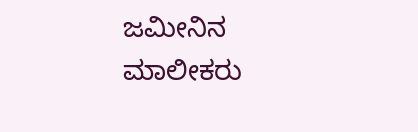ಜಮೀನಿನ ಮಾಲೀಕರು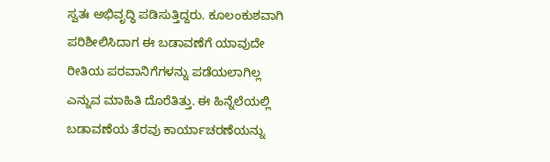ಸ್ವತಃ ಅಭಿವೃದ್ಧಿ ಪಡಿಸುತ್ತಿದ್ದರು. ಕೂಲಂಕುಶವಾಗಿ ಪರಿಶೀಲಿಸಿದಾಗ ಈ ಬಡಾವಣೆಗೆ ಯಾವುದೇ ರೀತಿಯ ಪರವಾನಿಗೆಗಳನ್ನು ಪಡೆಯಲಾಗಿಲ್ಲ ಎನ್ನುವ ಮಾಹಿತಿ ದೊರೆತಿತ್ತು. ಈ ಹಿನ್ನೆಲೆಯಲ್ಲಿ ಬಡಾವಣೆಯ ತೆರವು ಕಾರ್ಯಾಚರಣೆಯನ್ನು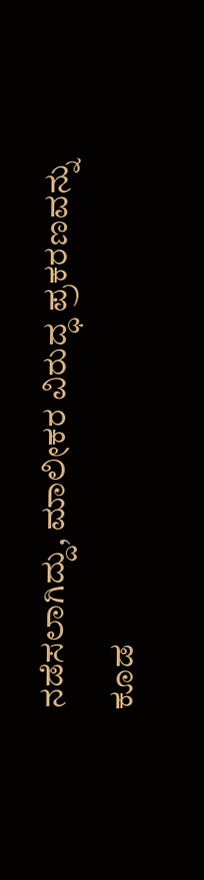ನಡೆಸಲಾಗಿದ್ದು, ಮಾಲೀಕರ ವಿರುದ್ಧ ಪ್ರಕರಣವನ್ನು ಕೂಡ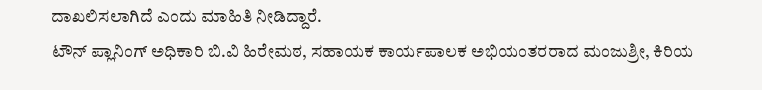ದಾಖಲಿಸಲಾಗಿದೆ ಎಂದು ಮಾಹಿತಿ ನೀಡಿದ್ದಾರೆ.
ಟೌನ್ ಪ್ಲಾನಿಂಗ್ ಅಧಿಕಾರಿ ಬಿ.ವಿ ಹಿರೇಮಠ, ಸಹಾಯಕ ಕಾರ್ಯಪಾಲಕ ಅಭಿಯಂತರರಾದ ಮಂಜುಶ್ರೀ, ಕಿರಿಯ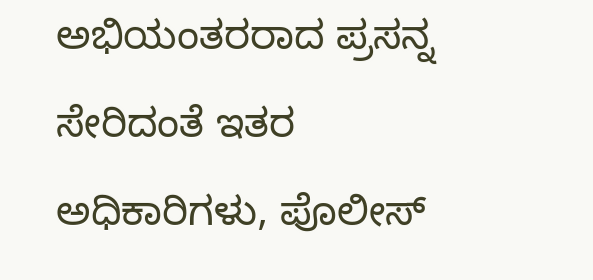ಅಭಿಯಂತರರಾದ ಪ್ರಸನ್ನ ಸೇರಿದಂತೆ ಇತರ ಅಧಿಕಾರಿಗಳು, ಪೊಲೀಸ್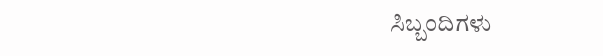ಸಿಬ್ಬಂದಿಗಳು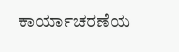ಕಾರ್ಯಾಚರಣೆಯ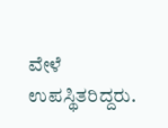ವೇಳೆ ಉಪಸ್ಥಿತರಿದ್ದರು.